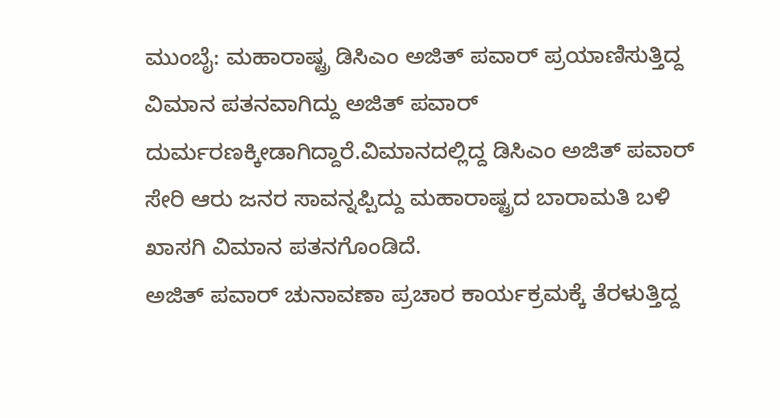ಮುಂಬೈ: ಮಹಾರಾಷ್ಟ್ರ ಡಿಸಿಎಂ ಅಜಿತ್ ಪವಾರ್ ಪ್ರಯಾಣಿಸುತ್ತಿದ್ದ ವಿಮಾನ ಪತನವಾಗಿದ್ದು ಅಜಿತ್ ಪವಾರ್ ದುರ್ಮರಣಕ್ಕೀಡಾಗಿದ್ದಾರೆ.ವಿಮಾನದಲ್ಲಿದ್ದ ಡಿಸಿಎಂ ಅಜಿತ್ ಪವಾರ್ ಸೇರಿ ಆರು ಜನರ ಸಾವನ್ನಪ್ಪಿದ್ದು ಮಹಾರಾಷ್ಟ್ರದ ಬಾರಾಮತಿ ಬಳಿ ಖಾಸಗಿ ವಿಮಾನ ಪತನಗೊಂಡಿದೆ.
ಅಜಿತ್ ಪವಾರ್ ಚುನಾವಣಾ ಪ್ರಚಾರ ಕಾರ್ಯಕ್ರಮಕ್ಕೆ ತೆರಳುತ್ತಿದ್ದ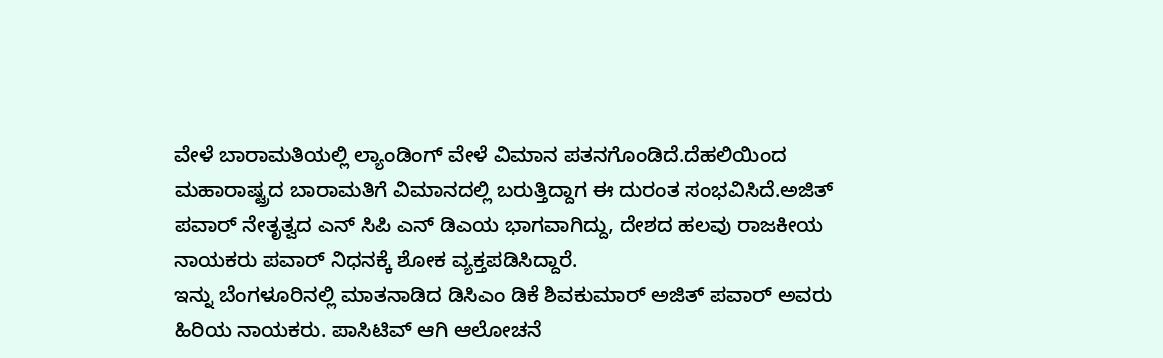ವೇಳೆ ಬಾರಾಮತಿಯಲ್ಲಿ ಲ್ಯಾಂಡಿಂಗ್ ವೇಳೆ ವಿಮಾನ ಪತನಗೊಂಡಿದೆ.ದೆಹಲಿಯಿಂದ ಮಹಾರಾಷ್ಟ್ರದ ಬಾರಾಮತಿಗೆ ವಿಮಾನದಲ್ಲಿ ಬರುತ್ತಿದ್ದಾಗ ಈ ದುರಂತ ಸಂಭವಿಸಿದೆ.ಅಜಿತ್ ಪವಾರ್ ನೇತೃತ್ವದ ಎನ್ ಸಿಪಿ ಎನ್ ಡಿಎಯ ಭಾಗವಾಗಿದ್ದು, ದೇಶದ ಹಲವು ರಾಜಕೀಯ ನಾಯಕರು ಪವಾರ್ ನಿಧನಕ್ಕೆ ಶೋಕ ವ್ಯಕ್ತಪಡಿಸಿದ್ದಾರೆ.
ಇನ್ನು ಬೆಂಗಳೂರಿನಲ್ಲಿ ಮಾತನಾಡಿದ ಡಿಸಿಎಂ ಡಿಕೆ ಶಿವಕುಮಾರ್ ಅಜಿತ್ ಪವಾರ್ ಅವರು ಹಿರಿಯ ನಾಯಕರು. ಪಾಸಿಟಿವ್ ಆಗಿ ಆಲೋಚನೆ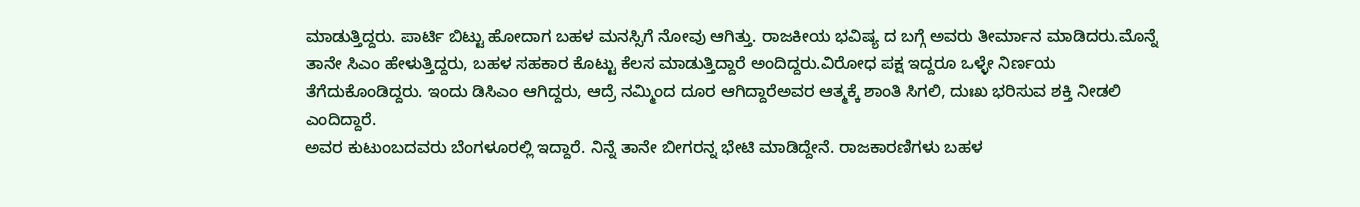ಮಾಡುತ್ತಿದ್ದರು. ಪಾರ್ಟಿ ಬಿಟ್ಟು ಹೋದಾಗ ಬಹಳ ಮನಸ್ಸಿಗೆ ನೋವು ಆಗಿತ್ತು. ರಾಜಕೀಯ ಭವಿಷ್ಯ ದ ಬಗ್ಗೆ ಅವರು ತೀರ್ಮಾನ ಮಾಡಿದರು.ಮೊನ್ನೆ ತಾನೇ ಸಿಎಂ ಹೇಳುತ್ತಿದ್ದರು, ಬಹಳ ಸಹಕಾರ ಕೊಟ್ಟು ಕೆಲಸ ಮಾಡುತ್ತಿದ್ದಾರೆ ಅಂದಿದ್ದರು.ವಿರೋಧ ಪಕ್ಷ ಇದ್ದರೂ ಒಳ್ಳೇ ನಿರ್ಣಯ ತೆಗೆದುಕೊಂಡಿದ್ದರು. ಇಂದು ಡಿಸಿಎಂ ಆಗಿದ್ದರು, ಆದ್ರೆ ನಮ್ಮಿಂದ ದೂರ ಆಗಿದ್ದಾರೆಅವರ ಆತ್ಮಕ್ಕೆ ಶಾಂತಿ ಸಿಗಲಿ, ದುಃಖ ಭರಿಸುವ ಶಕ್ತಿ ನೀಡಲಿ ಎಂದಿದ್ದಾರೆ.
ಅವರ ಕುಟುಂಬದವರು ಬೆಂಗಳೂರಲ್ಲಿ ಇದ್ದಾರೆ. ನಿನ್ನೆ ತಾನೇ ಬೀಗರನ್ನ ಭೇಟಿ ಮಾಡಿದ್ದೇನೆ. ರಾಜಕಾರಣಿಗಳು ಬಹಳ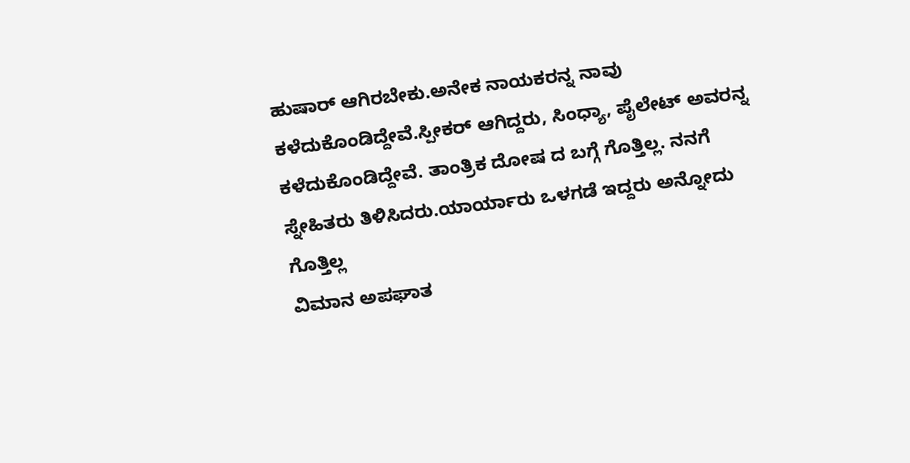ಹುಷಾರ್ ಆಗಿರಬೇಕು.ಅನೇಕ ನಾಯಕರನ್ನ ನಾವು ಕಳೆದುಕೊಂಡಿದ್ದೇವೆ.ಸ್ಪೀಕರ್ ಆಗಿದ್ದರು, ಸಿಂಧ್ಯಾ, ಪೈಲೇಟ್ ಅವರನ್ನ ಕಳೆದುಕೊಂಡಿದ್ದೇವೆ. ತಾಂತ್ರಿಕ ದೋಷ ದ ಬಗ್ಗೆ ಗೊತ್ತಿಲ್ಲ. ನನಗೆ ಸ್ನೇಹಿತರು ತಿಳಿಸಿದರು.ಯಾರ್ಯಾರು ಒಳಗಡೆ ಇದ್ದರು ಅನ್ನೋದು ಗೊತ್ತಿಲ್ಲ
ವಿಮಾನ ಅಪಘಾತ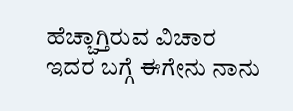ಹೆಚ್ಚಾಗ್ತಿರುವ ವಿಚಾರ
ಇದರ ಬಗ್ಗೆ ಈಗೇನು ನಾನು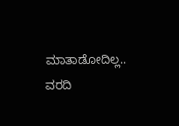ಮಾತಾಡೋದಿಲ್ಲ..
ವರದಿ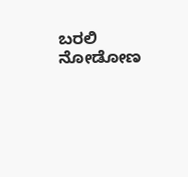ಬರಲಿ ನೋಡೋಣ